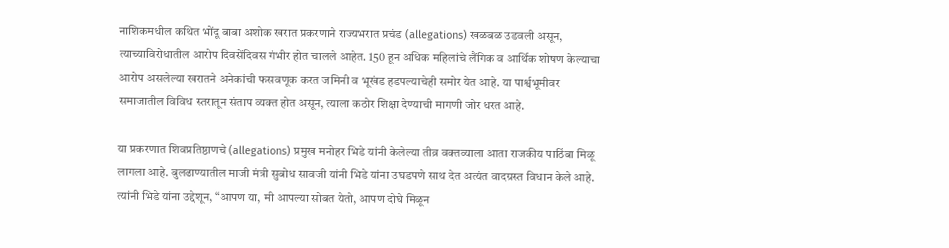नाशिकमधील कथित भोंदू बाबा अशोक खरात प्रकरणाने राज्यभरात प्रचंड (allegations) खळबळ उडवली असून, त्याच्याविरोधातील आरोप दिवसेंदिवस गंभीर होत चालले आहेत. 150 हून अधिक महिलांचे लैंगिक व आर्थिक शोषण केल्याचा आरोप असलेल्या खरातने अनेकांची फसवणूक करत जमिनी व भूखंड हडपल्याचेही समोर येत आहे. या पार्श्वभूमीवर समाजातील विविध स्तरातून संताप व्यक्त होत असून, त्याला कठोर शिक्षा देण्याची मागणी जोर धरत आहे.

या प्रकरणात शिवप्रतिष्ठाणचे (allegations) प्रमुख मनोहर भिडे यांनी केलेल्या तीव्र वक्तव्याला आता राजकीय पाठिंबा मिळू लागला आहे. बुलढाण्यातील माजी मंत्री सुबोध सावजी यांनी भिडे यांना उघडपणे साथ देत अत्यंत वादग्रस्त विधान केले आहे. त्यांनी भिडे यांना उद्देशून, “आपण या, मी आपल्या सोबत येतो, आपण दोघे मिळून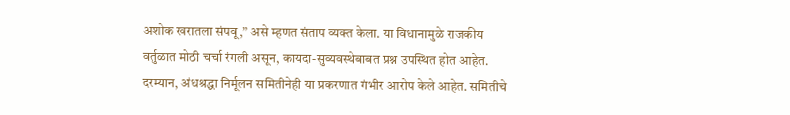अशोक खरातला संपवू,” असे म्हणत संताप व्यक्त केला. या विधानामुळे राजकीय वर्तुळात मोठी चर्चा रंगली असून, कायदा-सुव्यवस्थेबाबत प्रश्न उपस्थित होत आहेत.
दरम्यान, अंधश्रद्धा निर्मूलन समितीनेही या प्रकरणात गंभीर आरोप केले आहेत. समितीचे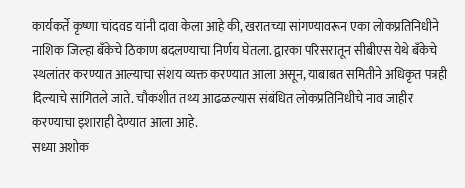कार्यकर्ते कृष्णा चांदवड यांनी दावा केला आहे की, खरातच्या सांगण्यावरून एका लोकप्रतिनिधीने नाशिक जिल्हा बँकेचे ठिकाण बदलण्याचा निर्णय घेतला. द्वारका परिसरातून सीबीएस येथे बँकेचे स्थलांतर करण्यात आल्याचा संशय व्यक्त करण्यात आला असून, याबाबत समितीने अधिकृत पत्रही दिल्याचे सांगितले जाते. चौकशीत तथ्य आढळल्यास संबंधित लोकप्रतिनिधीचे नाव जाहीर करण्याचा इशाराही देण्यात आला आहे.
सध्या अशोक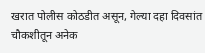खरात पोलीस कोठडीत असून, गेल्या दहा दिवसांत चौकशीतून अनेक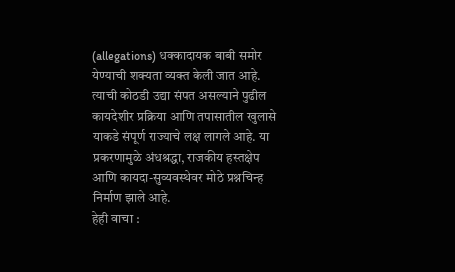(allegations) धक्कादायक बाबी समोर येण्याची शक्यता व्यक्त केली जात आहे. त्याची कोठडी उद्या संपत असल्याने पुढील कायदेशीर प्रक्रिया आणि तपासातील खुलासे याकडे संपूर्ण राज्याचे लक्ष लागले आहे. या प्रकरणामुळे अंधश्रद्धा, राजकीय हस्तक्षेप आणि कायदा-सुव्यवस्थेवर मोठे प्रश्नचिन्ह निर्माण झाले आहे.
हेही वाचा :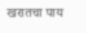खरातचा पाय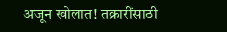अजून खोलात! तक्रारींसाठी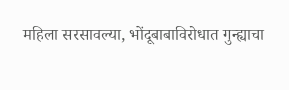महिला सरसावल्या, भोंदूबाबाविरोधात गुन्ह्याचा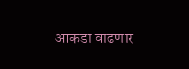आकडा वाढणार